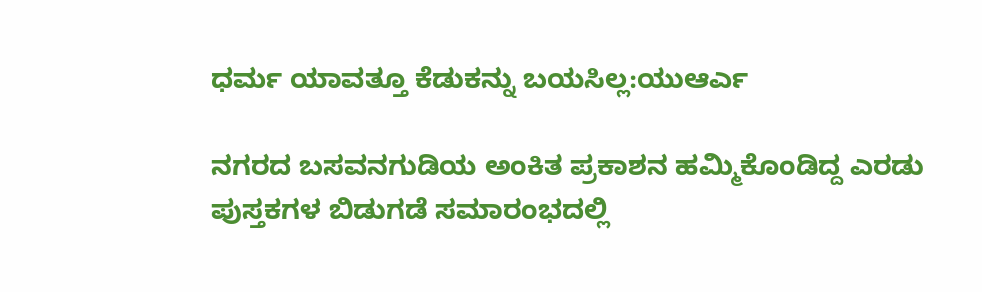ಧರ್ಮ ಯಾವತ್ತೂ ಕೆಡುಕನ್ನು ಬಯಸಿಲ್ಲ:ಯುಆರ್ಎ

ನಗರದ ಬಸವನಗುಡಿಯ ಅಂಕಿತ ಪ್ರಕಾಶನ ಹಮ್ಮಿಕೊಂಡಿದ್ದ ಎರಡು ಪುಸ್ತಕಗಳ ಬಿಡುಗಡೆ ಸಮಾರಂಭದಲ್ಲಿ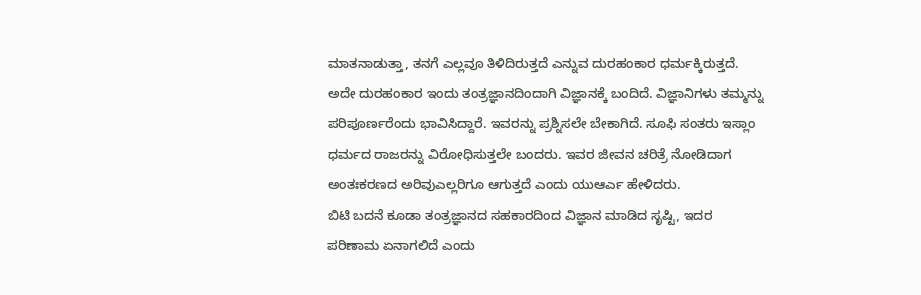ಮಾತನಾಡುತ್ತಾ, ತನಗೆ ಎಲ್ಲವೂ ತಿಳಿದಿರುತ್ತದೆ ಎನ್ನುವ ದುರಹಂಕಾರ ಧರ್ಮಕ್ಕಿರುತ್ತದೆ. ಅದೇ ದುರಹಂಕಾರ ಇಂದು ತಂತ್ರಜ್ಞಾನದಿಂದಾಗಿ ವಿಜ್ಞಾನಕ್ಕೆ ಬಂದಿದೆ. ವಿಜ್ಞಾನಿಗಳು ತಮ್ಮನ್ನು ಪರಿಪೂರ್ಣರೆಂದು ಭಾವಿಸಿದ್ದಾರೆ. ಇವರನ್ನು ಪ್ರಶ್ನಿಸಲೇ ಬೇಕಾಗಿದೆ. ಸೂಫಿ ಸಂತರು ಇಸ್ಲಾಂ ಧರ್ಮದ ರಾಜರನ್ನು ವಿರೋಧಿಸುತ್ತಲೇ ಬಂದರು. ಇವರ ಜೀವನ ಚರಿತ್ರೆ ನೋಡಿದಾಗ ಅಂತಃಕರಣದ ಅರಿವುಎಲ್ಲರಿಗೂ ಆಗುತ್ತದೆ ಎಂದು ಯುಆರ್ಎ ಹೇಳಿದರು.
ಬಿಟಿ ಬದನೆ ಕೂಡಾ ತಂತ್ರಜ್ಞಾನದ ಸಹಕಾರದಿಂದ ವಿಜ್ಞಾನ ಮಾಡಿದ ಸೃಷ್ಟಿ, ಇದರ ಪರಿಣಾಮ ಏನಾಗಲಿದೆ ಎಂದು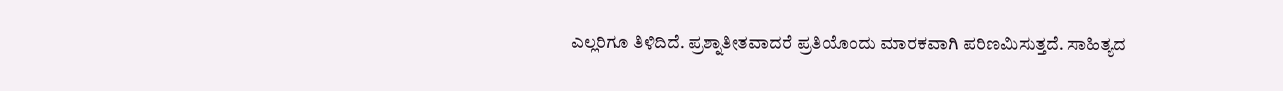ಎಲ್ಲರಿಗೂ ತಿಳಿದಿದೆ. ಪ್ರಶ್ನಾತೀತವಾದರೆ ಪ್ರತಿಯೊಂದು ಮಾರಕವಾಗಿ ಪರಿಣಮಿಸುತ್ತದೆ. ಸಾಹಿತ್ಯದ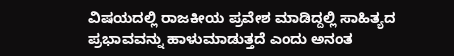ವಿಷಯದಲ್ಲಿ ರಾಜಕೀಯ ಪ್ರವೇಶ ಮಾಡಿದ್ದಲ್ಲಿ ಸಾಹಿತ್ಯದ ಪ್ರಭಾವವನ್ನು ಹಾಳುಮಾಡುತ್ತದೆ ಎಂದು ಅನಂತ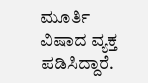ಮೂರ್ತಿ ವಿಷಾದ ವ್ಯಕ್ತ ಪಡಿಸಿದ್ದಾರೆ.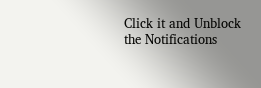Click it and Unblock the Notifications